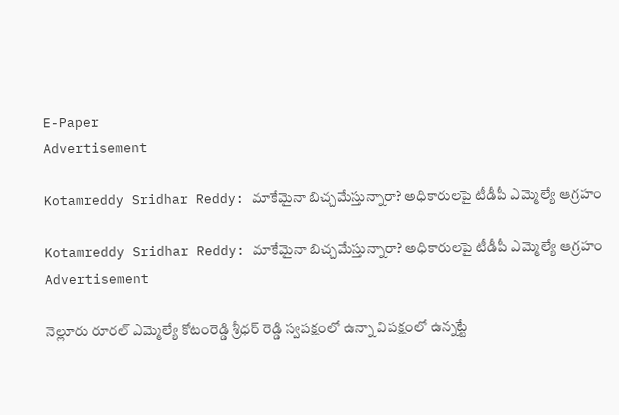E-Paper
Advertisement

Kotamreddy Sridhar Reddy: మాకేమైనా బిచ్చమేస్తున్నారా? అధికారులపై టీడీపీ ఎమ్మెల్యే ఆగ్రహం

Kotamreddy Sridhar Reddy: మాకేమైనా బిచ్చమేస్తున్నారా? అధికారులపై టీడీపీ ఎమ్మెల్యే ఆగ్రహం
Advertisement

నెల్లూరు రూరల్ ఎమ్మెల్యే కోటంరెడ్డి శ్రీధర్ రెడ్డి స్వపక్షంలో ఉన్నా విపక్షంలో ఉన్నట్టే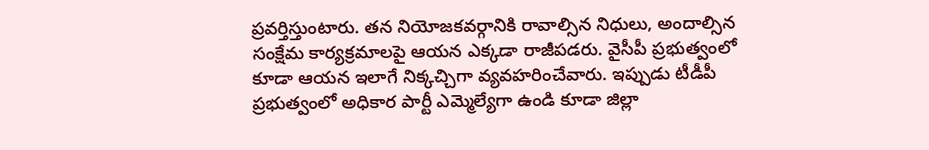ప్రవర్తిస్తుంటారు. తన నియోజకవర్గానికి రావాల్సిన నిధులు, అందాల్సిన సంక్షేమ కార్యక్రమాలపై ఆయన ఎక్కడా రాజీపడరు. వైసీపీ ప్రభుత్వంలో కూడా ఆయన ఇలాగే నిక్కచ్చిగా వ్యవహరించేవారు. ఇప్పుడు టీడీపీ ప్రభుత్వంలో అధికార పార్టీ ఎమ్మెల్యేగా ఉండి కూడా జిల్లా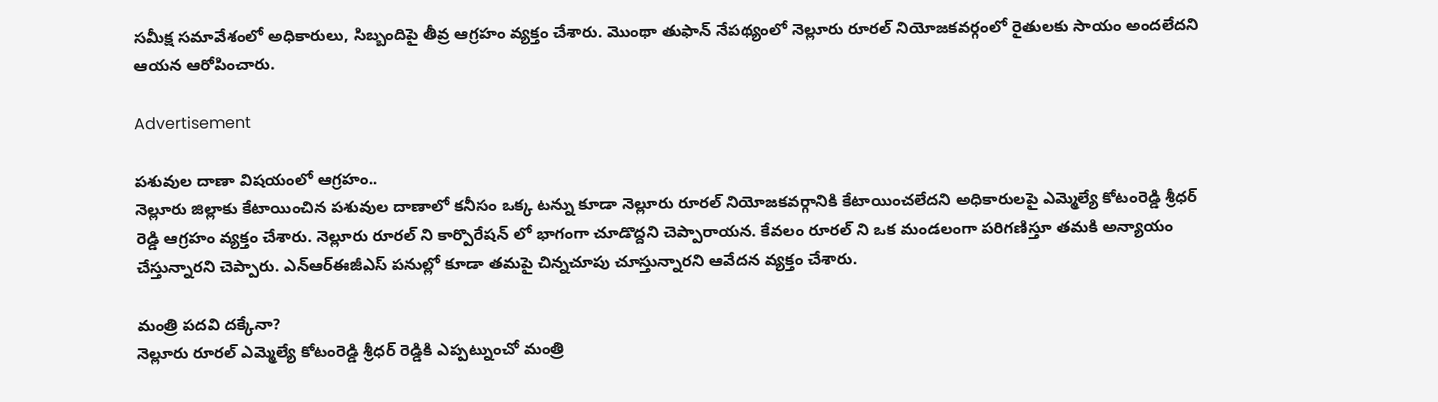సమీక్ష సమావేశంలో అధికారులు, సిబ్బందిపై తీవ్ర ఆగ్రహం వ్యక్తం చేశారు. మొంథా తుఫాన్ నేపథ్యంలో నెల్లూరు రూరల్ నియోజకవర్గంలో రైతులకు సాయం అందలేదని ఆయన ఆరోపించారు.

Advertisement

పశువుల దాణా విషయంలో ఆగ్రహం..
నెల్లూరు జిల్లాకు కేటాయించిన పశువుల దాణాలో కనీసం ఒక్క టన్ను కూడా నెల్లూరు రూరల్ నియోజకవర్గానికి కేటాయించలేదని అధికారులపై ఎమ్మెల్యే కోటంరెడ్డి శ్రీధర్ రెడ్డి ఆగ్రహం వ్యక్తం చేశారు. నెల్లూరు రూరల్ ని కార్పొరేషన్ లో భాగంగా చూడొద్దని చెప్పారాయన. కేవలం రూరల్ ని ఒక మండలంగా పరిగణిస్తూ తమకి అన్యాయం చేస్తున్నారని చెప్పారు. ఎన్ఆర్ఈజీఎస్ పనుల్లో కూడా తమపై చిన్నచూపు చూస్తున్నారని ఆవేదన వ్యక్తం చేశారు.

మంత్రి పదవి దక్కేనా?
నెల్లూరు రూరల్ ఎమ్మెల్యే కోటంరెడ్డి శ్రీధర్ రెడ్డికి ఎప్పట్నుంచో మంత్రి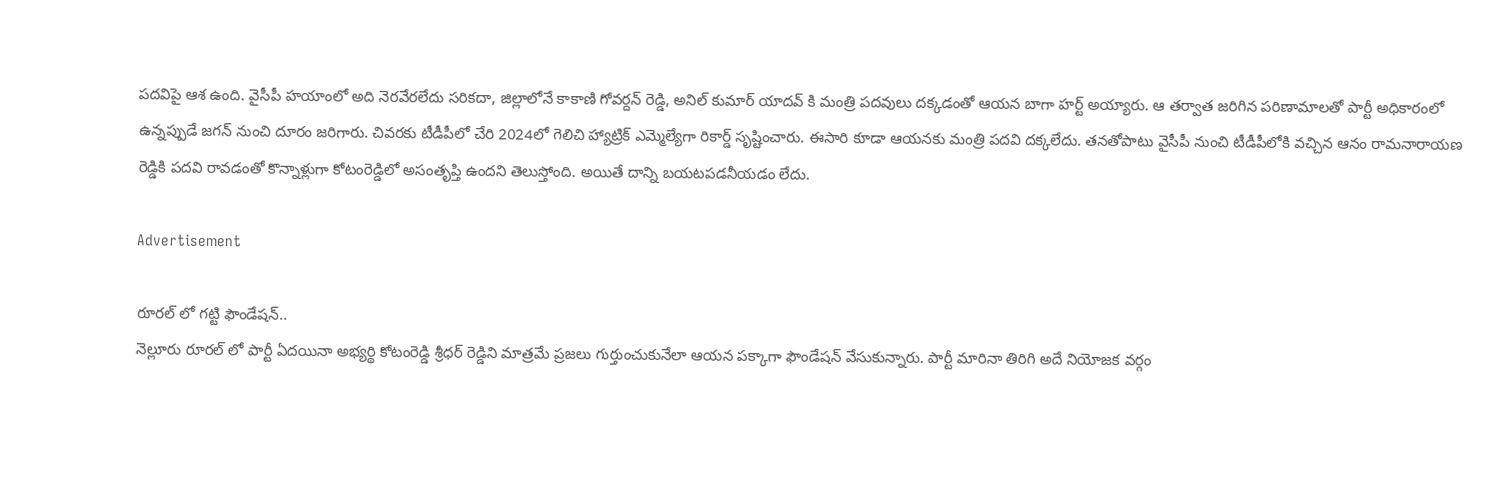పదవిపై ఆశ ఉంది. వైసీపీ హయాంలో అది నెరవేరలేదు సరికదా, జిల్లాలోనే కాకాణి గోవర్దన్ రెడ్డి, అనిల్ కుమార్ యాదవ్ కి మంత్రి పదవులు దక్కడంతో ఆయన బాగా హర్ట్ అయ్యారు. ఆ తర్వాత జరిగిన పరిణామాలతో పార్టీ అధికారంలో ఉన్నప్పుడే జగన్ నుంచి దూరం జరిగారు. చివరకు టీడీపీలో చేరి 2024లో గెలిచి హ్యాట్రిక్ ఎమ్మెల్యేగా రికార్డ్ సృష్టించారు. ఈసారి కూడా ఆయనకు మంత్రి పదవి దక్కలేదు. తనతోపాటు వైసీపీ నుంచి టీడీపీలోకి వచ్చిన ఆనం రామనారాయణ రెడ్డికి పదవి రావడంతో కొన్నాళ్లుగా కోటంరెడ్డిలో అసంతృప్తి ఉందని తెలుస్తోంది. అయితే దాన్ని బయటపడనీయడం లేదు.

Advertisement

రూరల్ లో గట్టి ఫౌండేషన్..
నెల్లూరు రూరల్ లో పార్టీ ఏదయినా అభ్యర్థి కోటంరెడ్డి శ్రీధర్ రెడ్డిని మాత్రమే ప్రజలు గుర్తుంచుకునేలా ఆయన పక్కాగా ఫౌండేషన్ వేసుకున్నారు. పార్టీ మారినా తిరిగి అదే నియోజక వర్గం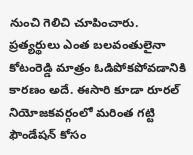నుంచి గెలిచి చూపించారు. ప్రత్యర్థులు ఎంత బలవంతులైనా కోటంరెడ్డి మాత్రం ఓడిపోకపోవడానికి కారణం అదే. ఈసారి కూడా రూరల్ నియోజకవర్గంలో మరింత గట్టి ఫౌండేషన్ కోసం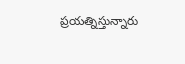ప్రయత్నిస్తున్నారు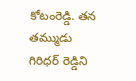కోటంరెడ్డి. తన తమ్ముడు గిరిధర్ రెడ్డిని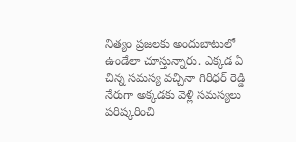నిత్యం ప్రజలకు అందుబాటులో ఉండేలా చూస్తున్నారు. ఎక్కడ ఏ చిన్న సమస్య వచ్చినా గిరిధర్ రెడ్డి నేరుగా అక్కడకు వెళ్లి సమస్యలు పరిష్కరించి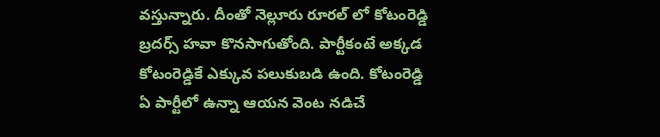వస్తున్నారు. దీంతో నెల్లూరు రూరల్ లో కోటంరెడ్డి బ్రదర్స్ హవా కొనసాగుతోంది. పార్టీకంటే అక్కడ కోటంరెడ్డికే ఎక్కువ పలుకుబడి ఉంది. కోటంరెడ్డి ఏ పార్టీలో ఉన్నా ఆయన వెంట నడిచే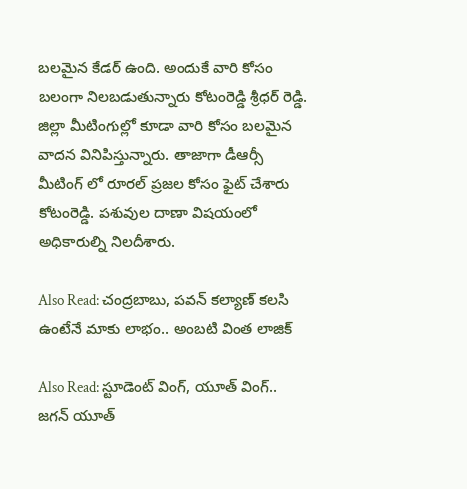బలమైన కేడర్ ఉంది. అందుకే వారి కోసం బలంగా నిలబడుతున్నారు కోటంరెడ్డి శ్రీధర్ రెడ్డి. జిల్లా మీటింగుల్లో కూడా వారి కోసం బలమైన వాదన వినిపిస్తున్నారు. తాజాగా డీఆర్సీ మీటింగ్ లో రూరల్ ప్రజల కోసం ఫైట్ చేశారు కోటంరెడ్డి. పశువుల దాణా విషయంలో అధికారుల్ని నిలదీశారు.

Also Read: చంద్రబాబు, పవన్ కల్యాణ్ కలసి ఉంటేనే మాకు లాభం.. అంబటి వింత లాజిక్

Also Read: స్టూడెంట్ వింగ్, యూత్ వింగ్.. జగన్ యూత్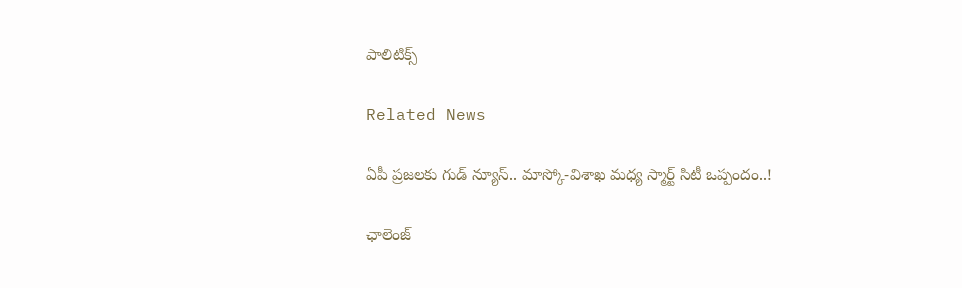పాలిటిక్స్

Related News

ఏపీ ప్రజలకు గుడ్ న్యూస్.. మాస్కో-విశాఖ మధ్య స్మార్ట్ సిటీ ఒప్పందం..!

ఛాలెంజ్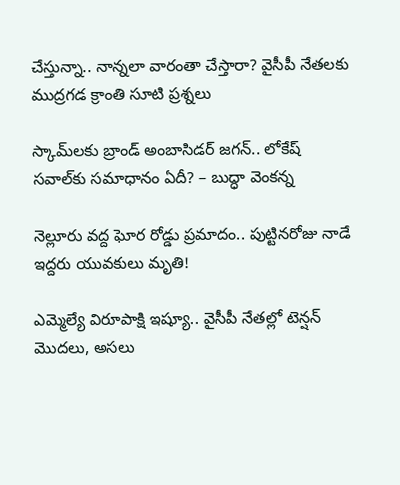చేస్తున్నా.. నాన్నలా వారంతా చేస్తారా? వైసీపీ నేతలకు ముద్రగడ క్రాంతి సూటి ప్రశ్నలు

స్కామ్‌లకు బ్రాండ్ అంబాసిడర్ జగన్.. లోకేష్ సవాల్‌కు సమాధానం ఏదీ? – బుద్ధా వెంకన్న

నెల్లూరు వద్ద ఘోర రోడ్డు ప్రమాదం.. పుట్టినరోజు నాడే ఇద్దరు యువకులు మృతి!

ఎమ్మెల్యే విరూపాక్షి ఇష్యూ.. వైసీపీ నేతల్లో టెన్షన్ మొదలు, అసలు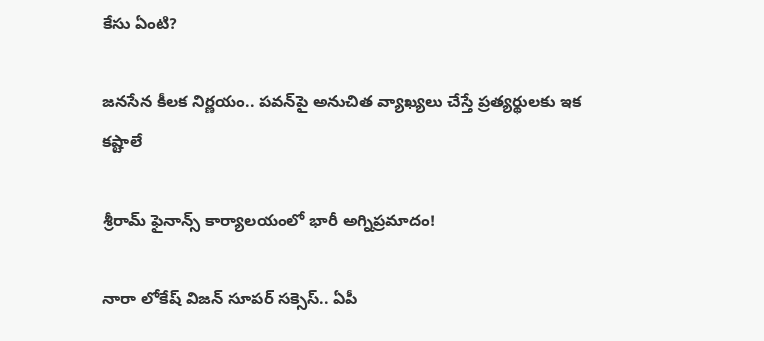కేసు ఏంటి?

జనసేన కీలక నిర్ణయం.. పవన్‌పై అనుచిత వ్యాఖ్యలు చేస్తే ప్రత్యర్థులకు ఇక కష్టాలే

శ్రీరామ్ ఫైనాన్స్ కార్యాలయంలో భారీ అగ్నిప్రమాదం!

నారా లోకేష్ విజన్ సూపర్ సక్సెస్.. ఏపీ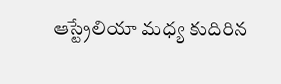ఆస్ట్రేలియా మధ్య కుదిరిన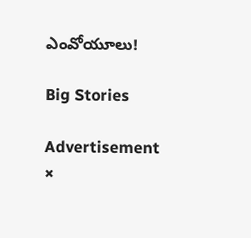ఎంవోయూలు!

Big Stories

Advertisement
×